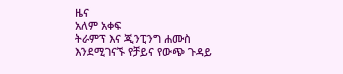ዜና
አለም አቀፍ
ትራምፕ እና ጂንፒንግ ሐሙስ እንደሚገናኙ የቻይና የውጭ ጉዳይ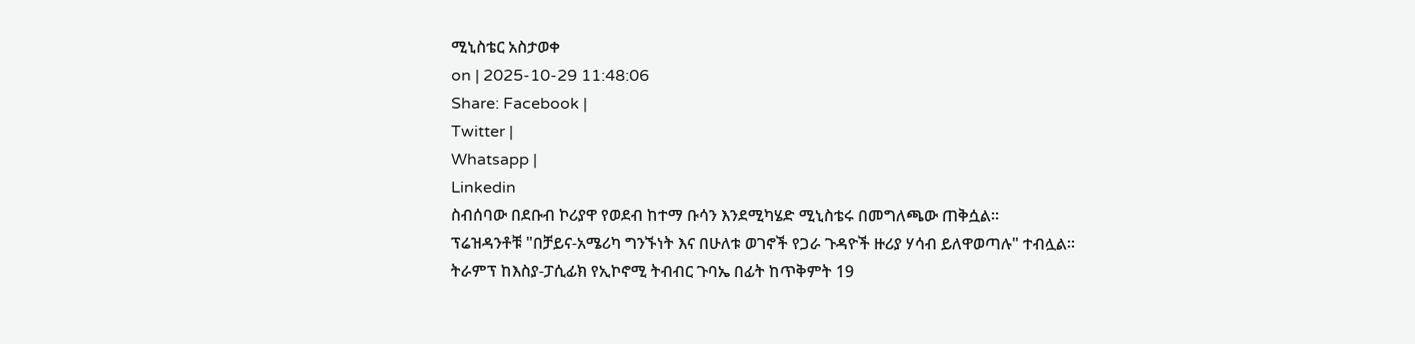ሚኒስቴር አስታወቀ
on | 2025-10-29 11:48:06
Share: Facebook |
Twitter |
Whatsapp |
Linkedin
ስብሰባው በደቡብ ኮሪያዋ የወደብ ከተማ ቡሳን እንደሚካሄድ ሚኒስቴሩ በመግለጫው ጠቅሷል።
ፕሬዝዳንቶቹ "በቻይና-አሜሪካ ግንኙነት እና በሁለቱ ወገኖች የጋራ ጉዳዮች ዙሪያ ሃሳብ ይለዋወጣሉ" ተብሏል።
ትራምፕ ከእስያ-ፓሲፊክ የኢኮኖሚ ትብብር ጉባኤ በፊት ከጥቅምት 19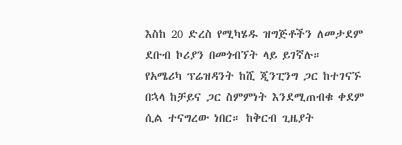እስከ 20 ድረስ የሚካሄዱ ዝግጅቶችን ለመታደም ደቡብ ኮሪያን በመጎብኘት ላይ ይገኛሉ።
የአሜሪካ ፕሬዝዳንት ከሺ ጂንፒንግ ጋር ከተገናኙ በኋላ ከቻይና ጋር ስምምነት እንደሚጠብቁ ቀደም ሲል ተናግረው ነበር። ከቅርብ ጊዜያት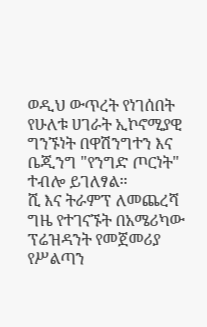ወዲህ ውጥረት የነገሰበት የሁለቱ ሀገራት ኢኮኖሚያዊ ግንኙነት በዋሽንግተን እና ቤጂንግ "የንግድ ጦርነት" ተብሎ ይገለፃል።
ሺ እና ትራምፕ ለመጨረሻ ግዜ የተገናኙት በአሜሪካው ፕሬዝዳንት የመጀመሪያ የሥልጣን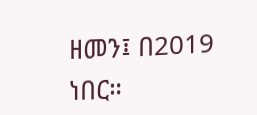ዘመን፤ በ2019 ነበር።